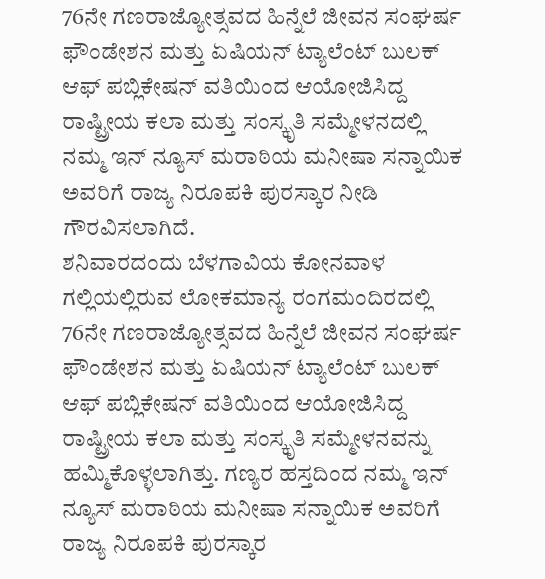76ನೇ ಗಣರಾಜ್ಯೋತ್ಸವದ ಹಿನ್ನೆಲೆ ಜೀವನ ಸಂಘರ್ಷ ಫೌಂಡೇಶನ ಮತ್ತು ಏಷಿಯನ್ ಟ್ಯಾಲೆಂಟ್ ಬುಲಕ್ ಆಫ್ ಪಬ್ಲಿಕೇಷನ್ ವತಿಯಿಂದ ಆಯೋಜಿಸಿದ್ದ ರಾಷ್ಟ್ರೀಯ ಕಲಾ ಮತ್ತು ಸಂಸ್ಕೃತಿ ಸಮ್ಮೇಳನದಲ್ಲಿ ನಮ್ಮ ಇನ್ ನ್ಯೂಸ್ ಮರಾಠಿಯ ಮನೀಷಾ ಸನ್ನಾಯಿಕ ಅವರಿಗೆ ರಾಜ್ಯ ನಿರೂಪಕಿ ಪುರಸ್ಕಾರ ನೀಡಿ ಗೌರವಿಸಲಾಗಿದೆ.
ಶನಿವಾರದಂದು ಬೆಳಗಾವಿಯ ಕೋನವಾಳ ಗಲ್ಲಿಯಲ್ಲಿರುವ ಲೋಕಮಾನ್ಯ ರಂಗಮಂದಿರದಲ್ಲಿ 76ನೇ ಗಣರಾಜ್ಯೋತ್ಸವದ ಹಿನ್ನೆಲೆ ಜೀವನ ಸಂಘರ್ಷ ಫೌಂಡೇಶನ ಮತ್ತು ಏಷಿಯನ್ ಟ್ಯಾಲೆಂಟ್ ಬುಲಕ್ ಆಫ್ ಪಬ್ಲಿಕೇಷನ್ ವತಿಯಿಂದ ಆಯೋಜಿಸಿದ್ದ ರಾಷ್ಟ್ರೀಯ ಕಲಾ ಮತ್ತು ಸಂಸ್ಕೃತಿ ಸಮ್ಮೇಳನವನ್ನು ಹಮ್ಮಿಕೊಳ್ಳಲಾಗಿತ್ತು. ಗಣ್ಯರ ಹಸ್ತದಿಂದ ನಮ್ಮ ಇನ್ ನ್ಯೂಸ್ ಮರಾಠಿಯ ಮನೀಷಾ ಸನ್ನಾಯಿಕ ಅವರಿಗೆ ರಾಜ್ಯ ನಿರೂಪಕಿ ಪುರಸ್ಕಾರ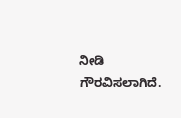ನೀಡಿ ಗೌರವಿಸಲಾಗಿದೆ.